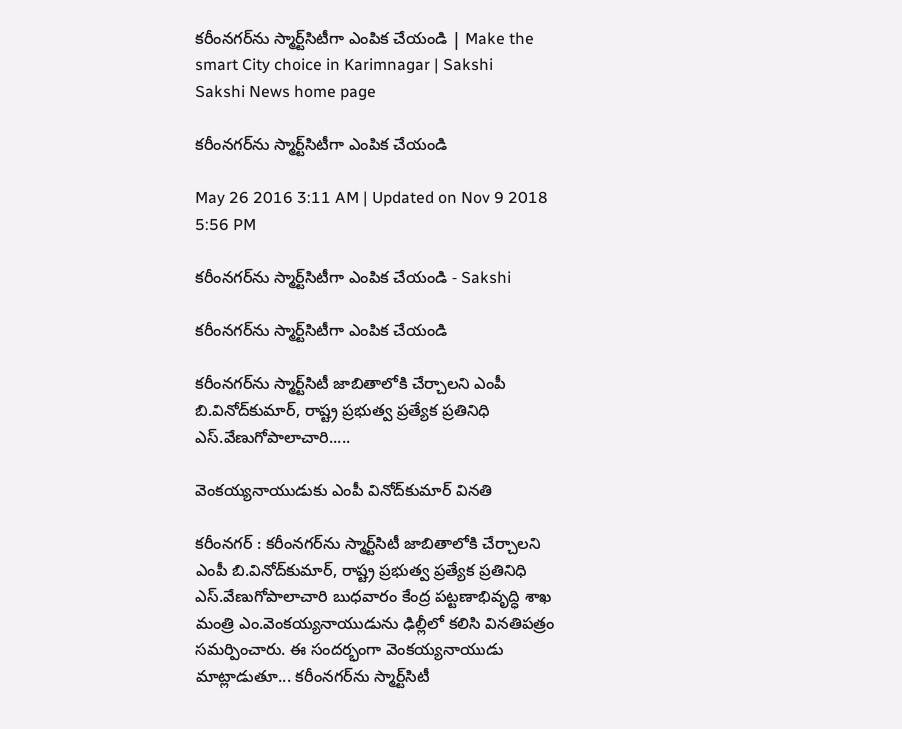కరీంనగర్‌ను స్మార్ట్‌సిటీగా ఎంపిక చేయండి | Make the smart City choice in Karimnagar | Sakshi
Sakshi News home page

కరీంనగర్‌ను స్మార్ట్‌సిటీగా ఎంపిక చేయండి

May 26 2016 3:11 AM | Updated on Nov 9 2018 5:56 PM

కరీంనగర్‌ను స్మార్ట్‌సిటీగా ఎంపిక చేయండి - Sakshi

కరీంనగర్‌ను స్మార్ట్‌సిటీగా ఎంపిక చేయండి

కరీంనగర్‌ను స్మార్ట్‌సిటీ జాబితాలోకి చేర్చాలని ఎంపీ బి.వినోద్‌కుమార్, రాష్ట్ర ప్రభుత్వ ప్రత్యేక ప్రతినిధి ఎస్.వేణుగోపాలాచారి.....

వెంకయ్యనాయుడుకు ఎంపీ వినోద్‌కుమార్ వినతి

కరీంనగర్ : కరీంనగర్‌ను స్మార్ట్‌సిటీ జాబితాలోకి చేర్చాలని ఎంపీ బి.వినోద్‌కుమార్, రాష్ట్ర ప్రభుత్వ ప్రత్యేక ప్రతినిధి ఎస్.వేణుగోపాలాచారి బుధవారం కేంద్ర పట్టణాభివృద్ధి శాఖ మంత్రి ఎం.వెంకయ్యనాయుడును ఢిల్లీలో కలిసి వినతిపత్రం సమర్పించారు. ఈ సందర్భంగా వెంకయ్యనాయుడు మాట్లాడుతూ... కరీంనగర్‌ను స్మార్ట్‌సిటీ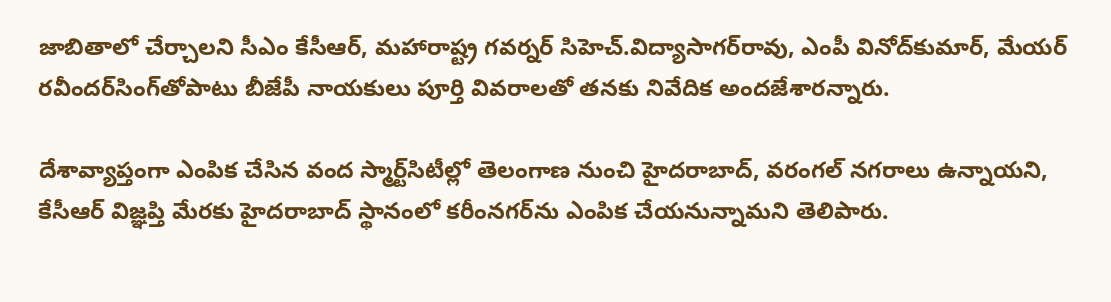జాబితాలో చేర్చాలని సీఎం కేసీఆర్, మహారాష్ట్ర గవర్నర్ సిహెచ్.విద్యాసాగర్‌రావు, ఎంపీ వినోద్‌కుమార్, మేయర్ రవీందర్‌సింగ్‌తోపాటు బీజేపీ నాయకులు పూర్తి వివరాలతో తనకు నివేదిక అందజేశారన్నారు.

దేశావ్యాప్తంగా ఎంపిక చేసిన వంద స్మార్ట్‌సిటీల్లో తెలంగాణ నుంచి హైదరాబాద్, వరంగల్ నగరాలు ఉన్నాయని, కేసీఆర్ విజ్ఞప్తి మేరకు హైదరాబాద్ స్థానంలో కరీంనగర్‌ను ఎంపిక చేయనున్నామని తెలిపారు.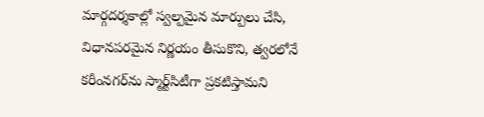మార్గదర్శకాల్లో స్వల్పమైన మార్పులు చేసి, విధానపరమైన నిర్ణయం తీసుకొని, త్వరలోనే కరీంనగర్‌ను స్మార్ట్‌సిటీగా ప్రకటిస్తామని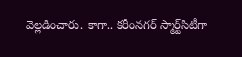వెల్లడించారు. కాగా.. కరీంనగర్ స్మార్ట్‌సిటీగా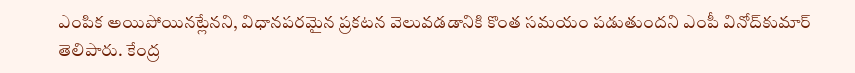ఎంపిక అయిపోయినట్లేనని, విధానపరమైన ప్రకటన వెలువడడానికి కొంత సమయం పడుతుందని ఎంపీ వినోద్‌కుమార్ తెలిపారు. కేంద్ర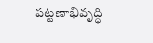పట్టణాభివృద్ధి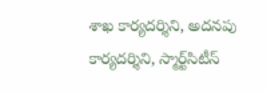శాఖ కార్యదర్శిని, అదనపు కార్యదర్శిని, స్మార్ట్‌సిటీస్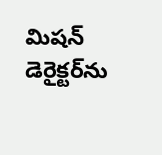మిషన్ డెరైక్టర్‌ను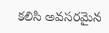కలిసి అవసరమైన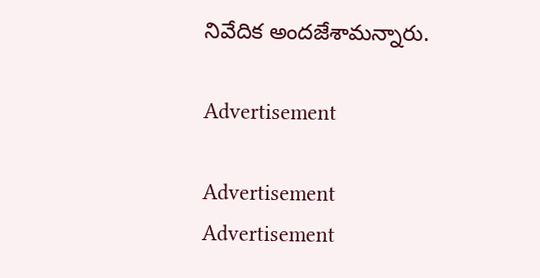నివేదిక అందజేశామన్నారు.

Advertisement

Advertisement
Advertisement